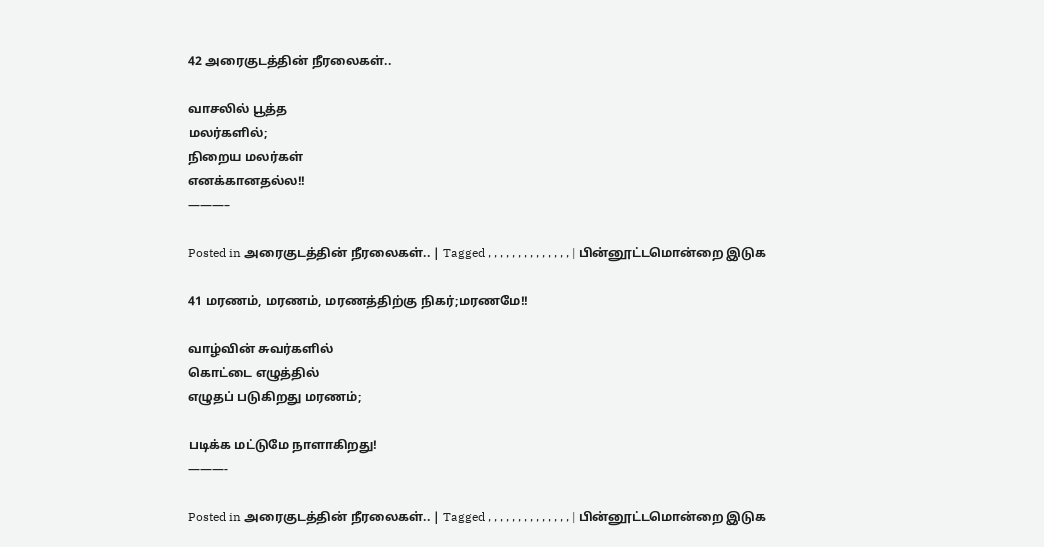42 அரைகுடத்தின் நீரலைகள்..

வாசலில் பூத்த
மலர்களில்;
நிறைய மலர்கள்
எனக்கானதல்ல!!
———–

Posted in அரைகுடத்தின் நீரலைகள்.. | Tagged , , , , , , , , , , , , , , | பின்னூட்டமொன்றை இடுக

41 மரணம், மரணம், மரணத்திற்கு நிகர்;மரணமே!!

வாழ்வின் சுவர்களில்
கொட்டை எழுத்தில்
எழுதப் படுகிறது மரணம்;

படிக்க மட்டுமே நாளாகிறது!
———-

Posted in அரைகுடத்தின் நீரலைகள்.. | Tagged , , , , , , , , , , , , , , | பின்னூட்டமொன்றை இடுக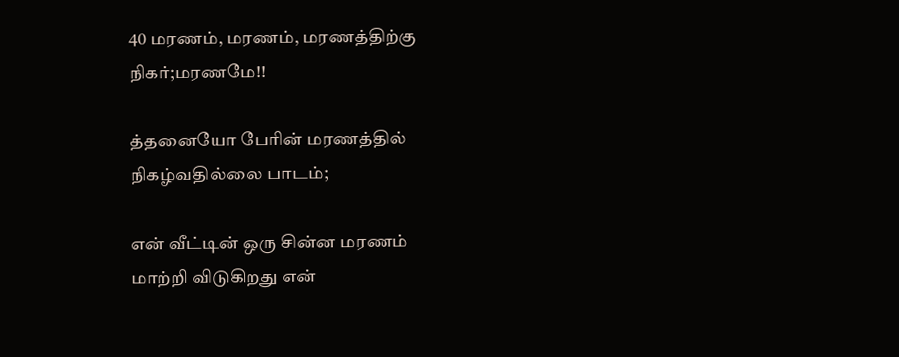40 மரணம், மரணம், மரணத்திற்கு நிகர்;மரணமே!!

த்தனையோ பேரின் மரணத்தில்
நிகழ்வதில்லை பாடம்;

என் வீட்டின் ஒரு சின்ன மரணம்
மாற்றி விடுகிறது என்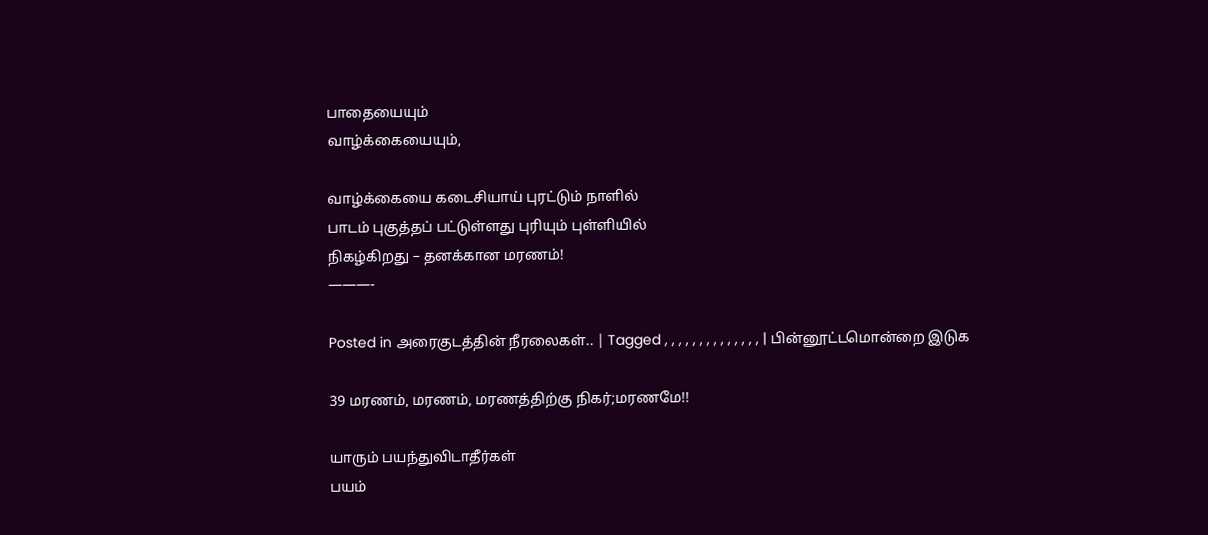பாதையையும்
வாழ்க்கையையும்,

வாழ்க்கையை கடைசியாய் புரட்டும் நாளில்
பாடம் புகுத்தப் பட்டுள்ளது புரியும் புள்ளியில்
நிகழ்கிறது – தனக்கான மரணம்!
———-

Posted in அரைகுடத்தின் நீரலைகள்.. | Tagged , , , , , , , , , , , , , , | பின்னூட்டமொன்றை இடுக

39 மரணம், மரணம், மரணத்திற்கு நிகர்;மரணமே!!

யாரும் பயந்துவிடாதீர்கள்
பயம்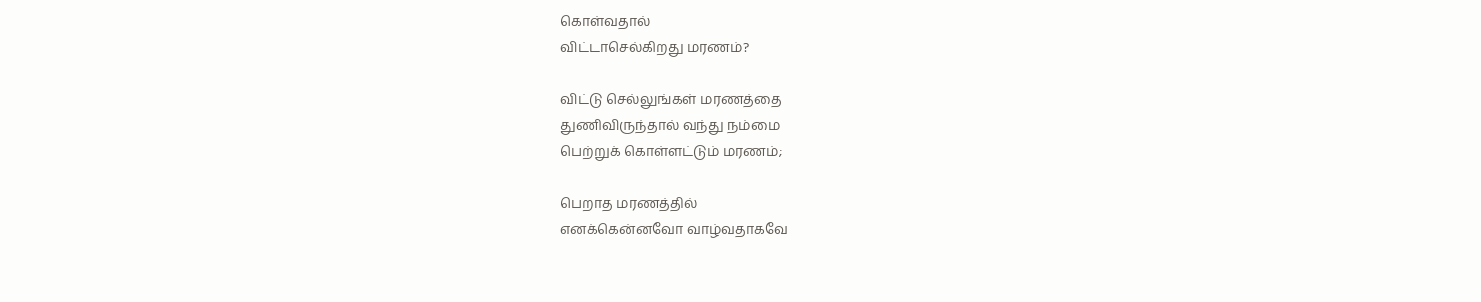கொள்வதால்
விட்டாசெல்கிறது மரணம்?

விட்டு செல்லுங்கள் மரணத்தை
துணிவிருந்தால் வந்து நம்மை
பெற்றுக் கொள்ளட்டும் மரணம்;

பெறாத மரணத்தில்
எனக்கென்னவோ வாழ்வதாகவே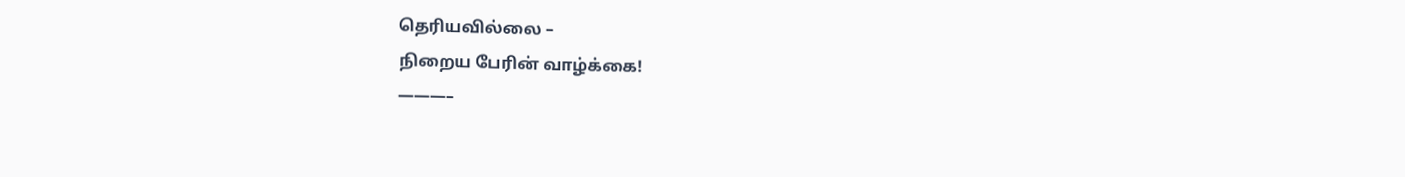தெரியவில்லை –
நிறைய பேரின் வாழ்க்கை!
———–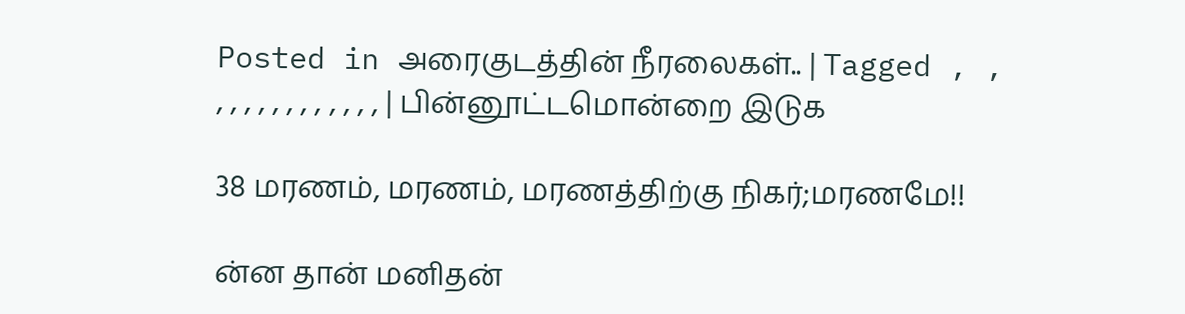Posted in அரைகுடத்தின் நீரலைகள்.. | Tagged , , , , , , , , , , , , , , | பின்னூட்டமொன்றை இடுக

38 மரணம், மரணம், மரணத்திற்கு நிகர்;மரணமே!!

ன்ன தான் மனிதன்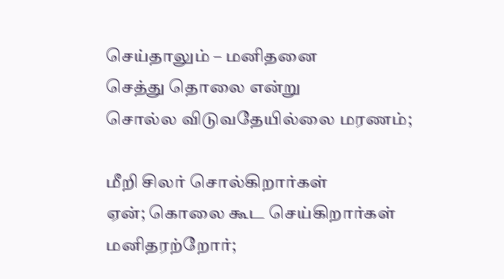செய்தாலும் – மனிதனை
செத்து தொலை என்று
சொல்ல விடுவதேயில்லை மரணம்;

மீறி சிலர் சொல்கிறார்கள்
ஏன்; கொலை கூட செய்கிறார்கள்
மனிதரற்றோர்;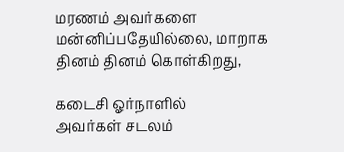மரணம் அவர்களை
மன்னிப்பதேயில்லை, மாறாக
தினம் தினம் கொள்கிறது,

கடைசி ஓர்நாளில்
அவர்கள் சடலம்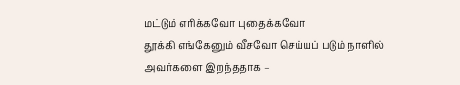மட்டும் எரிக்கவோ புதைக்கவோ
தூக்கி எங்கேனும் வீசவோ செய்யப் படும் நாளில்
அவர்களை இறந்ததாக –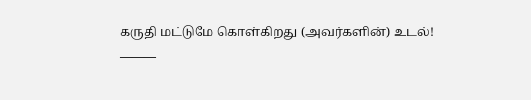கருதி மட்டுமே கொள்கிறது (அவர்களின்) உடல்!
———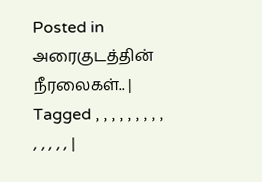Posted in அரைகுடத்தின் நீரலைகள்.. | Tagged , , , , , , , , , , , , , , |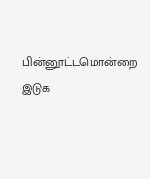பின்னூட்டமொன்றை இடுக